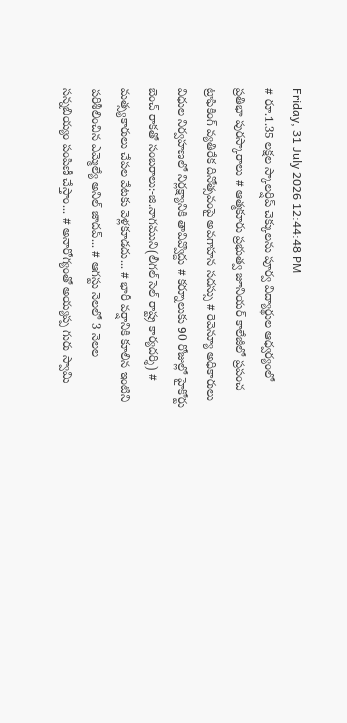Friday, 31 July 2026 12:44:48 PM
# రూ.1.35 లక్షల స్కాలర్షిప్ చెక్కులను పూర్వ విద్యార్థుల ఆధ్వర్యంలో ప్రతిభా పురస్కారాలు # ఆత్మకూరు ప్రభుత్వ జూనియర్ కాలేజీలో ప్రపంచ ట్రాఫికింగ్ వ్యతిరేక దినోత్సవంపై అవగాహన సదస్సు # రెవెన్యూ అధికారులు విధుల నిర్వహణలో నిర్లక్ష్యానికి తావివ్వొద్దు # కర్నూలుకు 90 రోజుల్లో హైకోర్టు బెంచ్ రాకతో సంబరాలు:-జి.నాగముని(లీగల్ సెల్ రాష్ట్ర కార్యదర్శి) # మత్స్యకారులు చేపల వేటకు వెళ్లకూడదు... # భారీ వర్షానికి కూలిన ఇంటిని పరిశీలించిన ఎమ్మెల్యే అనిల్ జాదవ్... # ఆగస్టు నెలలో 3 నెలల సన్నబియ్యం పంపిణీ చేస్తాం... # అనారోగ్యంతో అయ్యప్ప గురు స్వామి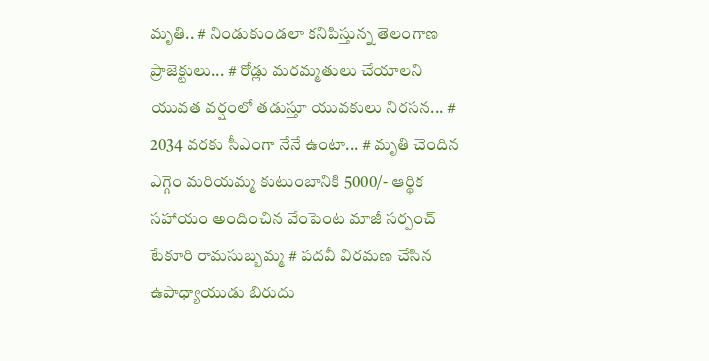మృతి.. # నిండుకుండలా కనిపిస్తున్న తెలంగాణ ప్రాజెక్టులు... # రోడ్లు మరమ్మతులు చేయాలని యువత వర్షంలో తడుస్తూ యువకులు నిరసన... # 2034 వరకు సీఎంగా నేనే ఉంటా... # మృతి చెందిన ఎగ్గెం మరియమ్మ కుటుంబానికి 5000/- ఆర్థిక సహాయం అందించిన వేంపెంట మాజీ సర్పంచ్ టేకూరి రామసుబ్బమ్మ # పదవీ విరమణ చేసిన ఉపాధ్యాయుడు బిరుదు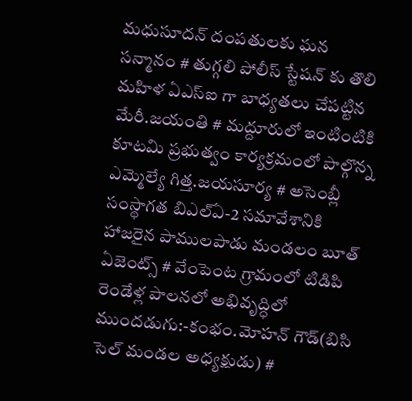మధుసూదన్ దంపతులకు ఘన సన్మానం # తుగ్గలి పోలీస్ స్టేషన్ కు తొలి మహిళ ఏఎస్ఐ గా బాధ్యతలు చేపట్టిన మేరీ.జయంతి # మద్దూరులో ఇంటింటికి కూటమి ప్రభుత్వం కార్యక్రమంలో పాల్గొన్న ఎమ్మెల్యే గిత్త.జయసూర్య # అసెంబ్లీ సంస్థాగత బిఎల్ఏ-2 సమావేశానికి హాజరైన పాములపాడు మండలం బూత్ ఏజెంట్స్ # వేంపెంట గ్రామంలో టిడిపి రెండేళ్ల పాలనలో అభివృద్ధిలో ముందడుగు:-కంభం.మోహన్ గౌడ్(బిసి సెల్ మండల అధ్యక్షుడు) #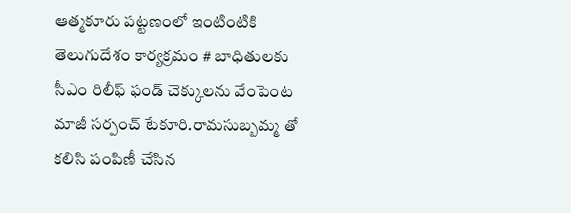ఆత్మకూరు పట్టణంలో ఇంటింటికి తెలుగుదేశం కార్యక్రమం # బాధితులకు సీఎం రిలీఫ్ ఫండ్ చెక్కులను వేంపెంట మాజీ సర్పంచ్ టేకూరి.రామసుబ్బమ్మ తో కలిసి పంపిణీ చేసిన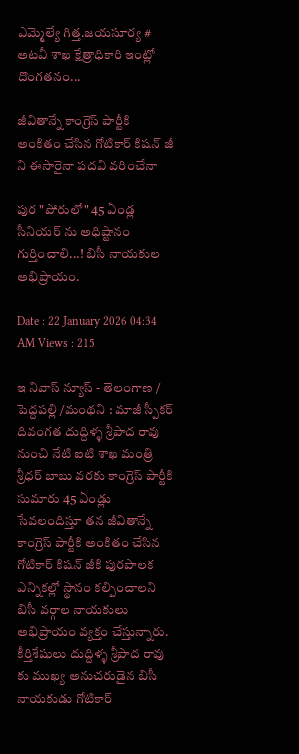ఎమ్మెల్యే గిత్త.జయసూర్య # అటవీ శాఖ క్షేత్రాధికారి ఇంట్లో దొంగతనం...

జీవితాన్నే కాంగ్రెస్ పార్టీకి అంకితం చేసిన గోటికార్ కిషన్ జీ ని ఈసారైనా పదవి వరించేనా

పుర "పోరులో" 45 ఏండ్ల సీనియర్ ను అధిష్టానం గుర్తించాలి...! బిసీ నాయకుల అభిప్రాయం.

Date : 22 January 2026 04:34 AM Views : 215

ఇ నివాస్ న్యూస్ - తెలంగాణ / పెద్దపల్లి /మంథని : మాజీ స్పీకర్ దివంగత దుద్దిళ్ళ శ్రీపాద రావు నుంచి నేటి ఐటి శాఖ మంత్రి శ్రీధర్ బాబు వరకు కాంగ్రెస్ పార్టీకి సుమారు 45 ఏండ్లు సేవలందిస్తూ తన జీవితాన్నే కాంగ్రెస్ పార్టీకి అంకితం చేసిన గోటికార్ కిషన్ జీకి పురపాలక ఎన్నికల్లో స్థానం కల్పించాలని బిసీ వర్గాల నాయకులు అభిప్రాయం వ్యక్తం చేస్తున్నారు. కీర్తిశేషులు దుద్దిళ్ళ శ్రీపాద రావు కు ముఖ్య అనుచరుడైన బిసీ నాయకుడు గోటికార్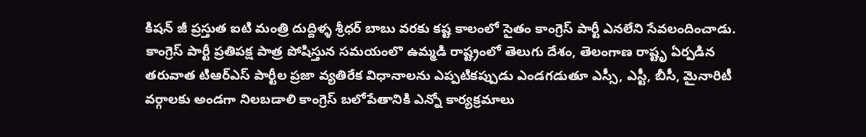కిషన్ జీ ప్రస్తుత ఐటి మంత్రి దుద్దిళ్ళ శ్రీధర్ బాబు వరకు కష్ట కాలంలో సైతం కాంగ్రెస్ పార్టీ ఎనలేని సేవలందించాడు. కాంగ్రెస్ పార్టీ ప్రతిపక్ష పాత్ర పోషిస్తున సమయంలొ ఉమ్మడి రాష్ట్రంలో తెలుగు దేశం, తెలంగాణ రాష్టృ ఏర్పడిన తరువాత టిఆర్ఎస్ పార్టీల ప్రజా వ్యతిరేక విధానాలను ఎప్పటికప్పుడు ఎండగడుతూ ఎస్సీ, ఎస్టీ, బీసీ, మైనారిటీ వర్గాలకు అండగా నిలబడాలి కాంగ్రెస్ బలోపేతానికి ఎన్నో కార్యక్రమాలు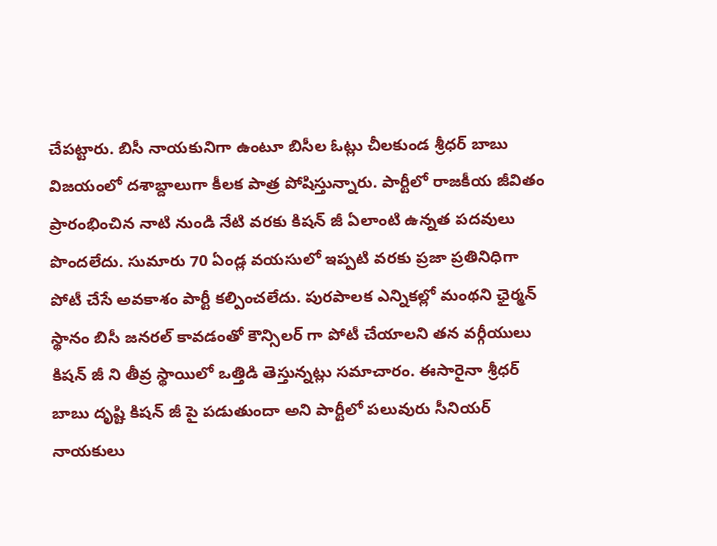చేపట్టారు. బిసీ నాయకునిగా ఉంటూ బిసీల ఓట్లు చీలకుండ శ్రీధర్ బాబు విజయంలో దశాబ్దాలుగా కీలక పాత్ర పోషిస్తున్నారు. పార్టీలో రాజకీయ జీవితం ప్రారంభించిన నాటి నుండి నేటి వరకు కిషన్ జీ ఏలాంటి ఉన్నత పదవులు పొందలేదు. సుమారు 70 ఏండ్ల వయసులో ఇప్పటి వరకు ప్రజా ప్రతినిధిగా పోటీ చేసే అవకాశం పార్టీ కల్పించలేదు. పురపాలక ఎన్నికల్లో మంథని ఛైర్మన్ స్థానం బిసీ జనరల్ కావడంతో కౌన్సిలర్ గా పోటీ చేయాలని తన వర్గీయులు కిషన్ జీ ని తీవ్ర స్థాయిలో ఒత్తిడి తెస్తున్నట్లు సమాచారం. ఈసారైనా శ్రీధర్ బాబు దృష్టి కిషన్ జీ పై పడుతుందా అని పార్టీలో పలువురు సీనియర్ నాయకులు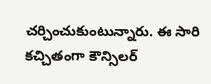చర్చించుకుంటున్నారు. ఈ సారి కచ్చితంగా కౌన్సిలర్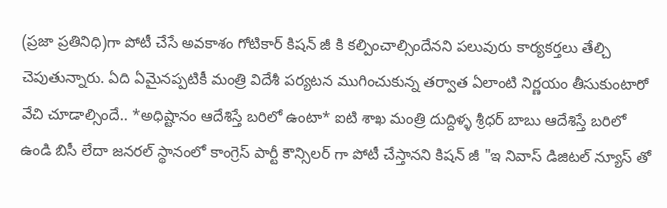(ప్రజా ప్రతినిధి)గా పోటీ చేసే అవకాశం గోటికార్ కిషన్ జీ కి కల్పించాల్సిందేనని పలువురు కార్యకర్తలు తేల్చి చెపుతున్నారు. ఏది ఏమైనప్పటికీ మంత్రి విదేశీ పర్యటన ముగించుకున్న తర్వాత ఏలాంటి నిర్ణయం తీసుకుంటారో వేచి చూడాల్సిందే.. *అధిష్టానం ఆదేశిస్తే బరిలో ఉంటా* ఐటి శాఖ మంత్రి దుద్దిళ్ళ శ్రీధర్ బాబు ఆదేశిస్తే బరిలో ఉండి బిసీ లేదా జనరల్ స్థానంలో కాంగ్రెస్ పార్టీ కౌన్సిలర్ గా పోటీ చేస్తానని కిషన్ జీ "ఇ నివాస్ డిజిటల్ న్యూస్ తో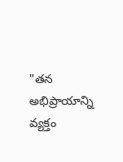"తన అభిప్రాయాన్ని వ్యక్తం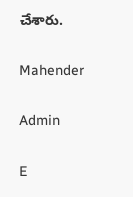చేశారు.

Mahender

Admin

E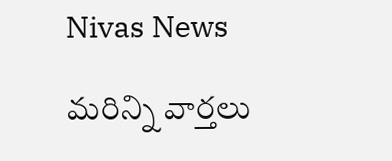Nivas News

మరిన్ని వార్తలు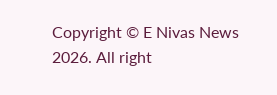Copyright © E Nivas News 2026. All right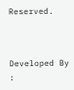Reserved.



Developed By :